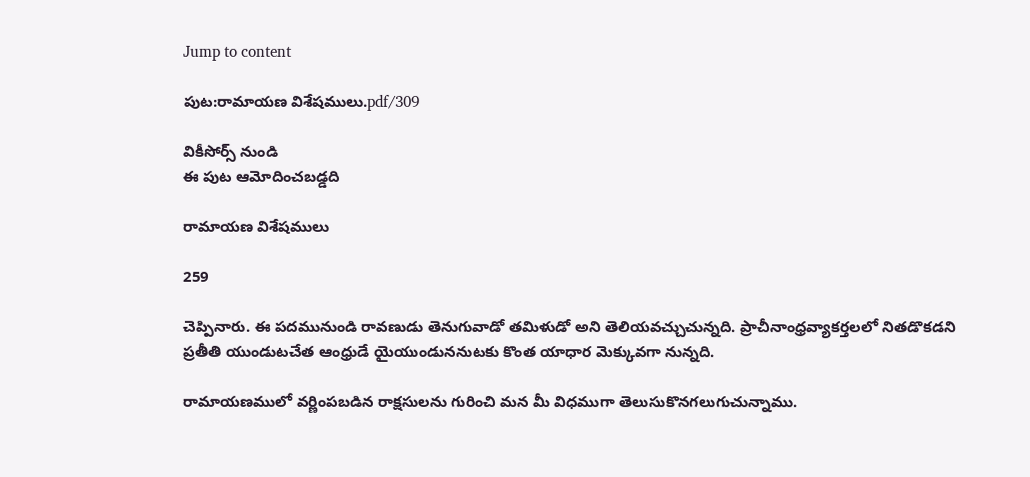Jump to content

పుట:రామాయణ విశేషములు.pdf/309

వికీసోర్స్ నుండి
ఈ పుట ఆమోదించబడ్డది

రామాయణ విశేషములు

259

చెప్పినారు. ఈ పదమునుండి రావణుడు తెనుగువాడో తమిళుడో అని తెలియవచ్చుచున్నది. ప్రాచీనాంధ్రవ్యాకర్తలలో నితడొకడని ప్రతీతి యుండుటచేత ఆంధ్రుడే యైయుండుననుటకు కొంత యాధార మెక్కువగా నున్నది.

రామాయణములో వర్ణింపబడిన రాక్షసులను గురించి మన మీ విధముగా తెలుసుకొనగలుగుచున్నాము.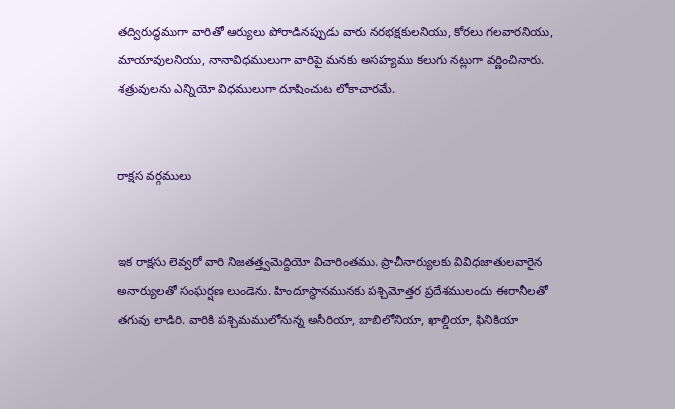తద్విరుద్ధముగా వారితో ఆర్యులు పోరాడినప్పుడు వారు నరభక్షకులనియు, కోరలు గలవారనియు, మాయావులనియు, నానావిధములుగా వారిపై మనకు అసహ్యము కలుగు నట్లుగా వర్ణించినారు. శత్రువులను ఎన్నియో విధములుగా దూషించుట లోకాచారమే.


రాక్షస వర్గములు


ఇక రాక్షసు లెవ్వరో వారి నిజతత్త్వమెద్దియో విచారింతము. ప్రాచీనార్యులకు వివిధజాతులవారైన అనార్యులతో సంఘర్షణ లుండెను. హిందూస్థానమునకు పశ్చిమోత్తర ప్రదేశములందు ఈరానీలతో తగువు లాడిరి. వారికి పశ్చిమములోనున్న అసీరియా, బాబిలోనియా, ఖాల్డియా, ఫినికియా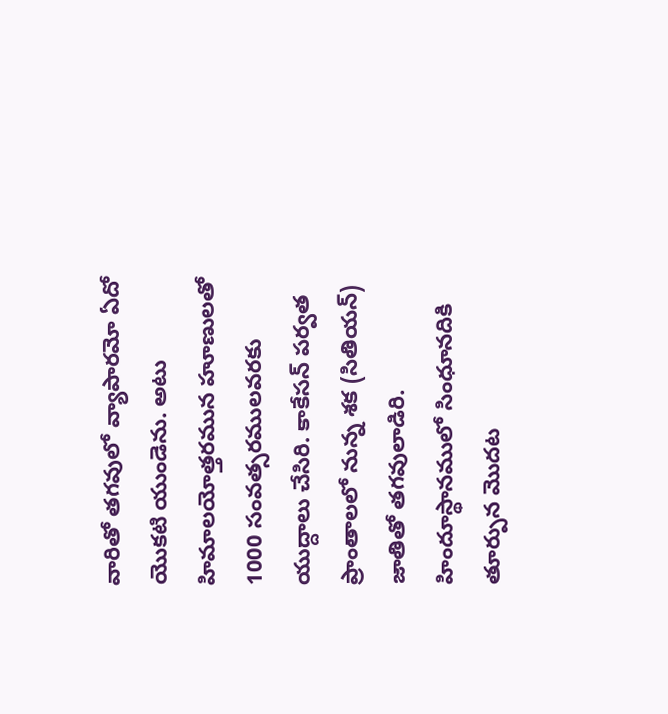వారితో తగవులో వ్యాపారమో ఏదో యొకటి యుండెను. అటు హిమాలయోత్తరమున హూణులతో 1000 సంవత్సరములవరకు యుద్దాలు చేసిరి. కాకేసన్ పర్వత ప్రాంతాలలో నున్న శక (సితియన్) జాతితో తగవులాడిరి. హిందూస్థానములో సింధూనదికి తూర్పున మొదట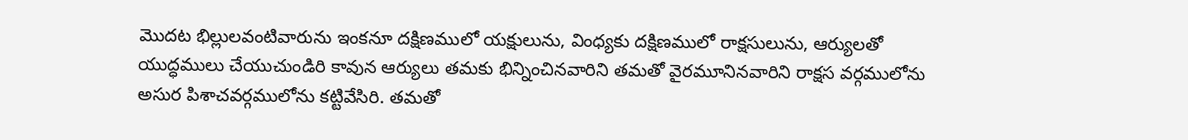మొదట భిల్లులవంటివారును ఇంకనూ దక్షిణములో యక్షులును, వింధ్యకు దక్షిణములో రాక్షసులును, ఆర్యులతో యుద్ధములు చేయుచుండిరి కావున ఆర్యులు తమకు భిన్నించినవారిని తమతో వైరమూనినవారిని రాక్షస వర్గములోను అసుర పిశాచవర్గములోను కట్టివేసిరి. తమతో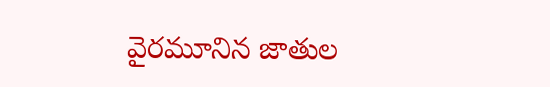వైరమూనిన జాతుల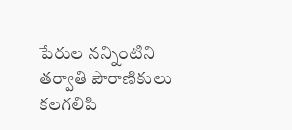పేరుల నన్నింటిని తర్వాతి పౌరాణికులు కలగలిపి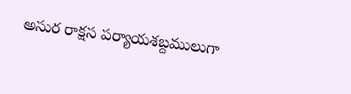అసుర రాక్షస పర్యాయశబ్దములుగా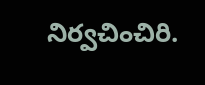నిర్వచించిరి.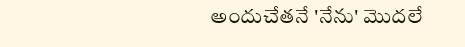అందుచేతనే 'నేను' మొదలే